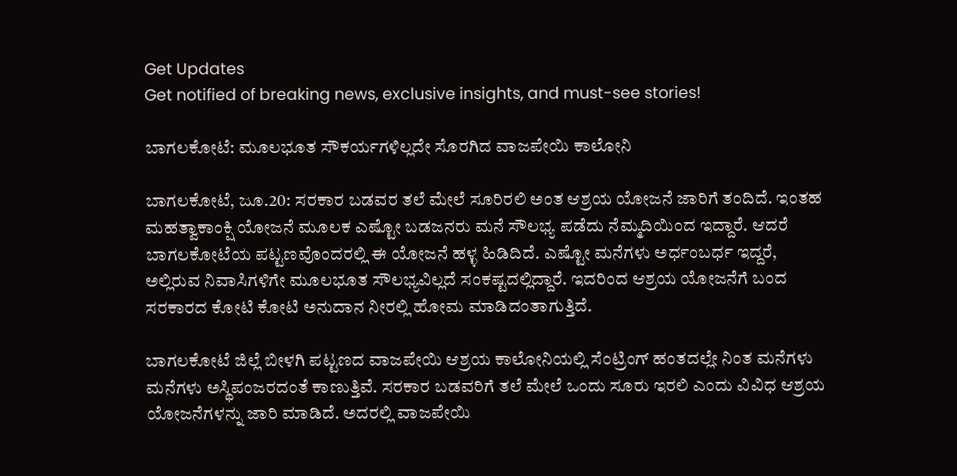Get Updates
Get notified of breaking news, exclusive insights, and must-see stories!

ಬಾಗಲಕೋಟೆ: ಮೂಲಭೂತ ಸೌಕರ್ಯಗಳಿಲ್ಲದೇ ಸೊರಗಿದ ವಾಜಪೇಯಿ ಕಾಲೋನಿ

ಬಾಗಲಕೋಟೆ, ಜೂ.20: ಸರಕಾರ ಬಡವರ ತಲೆ ಮೇಲೆ ಸೂರಿರಲಿ ಅಂತ ಆಶ್ರಯ ಯೋಜನೆ ಜಾರಿಗೆ ತಂದಿದೆ. ಇಂತಹ ಮಹತ್ವಾಕಾಂಕ್ಷಿ ಯೋಜನೆ ಮೂಲಕ ಎಷ್ಟೋ ಬಡಜನರು ಮನೆ ಸೌಲಭ್ಯ ಪಡೆದು ನೆಮ್ಮದಿಯಿಂದ ಇದ್ದಾರೆ. ಆದರೆ ಬಾಗಲಕೋಟೆಯ ಪಟ್ಟಣವೊಂದರಲ್ಲಿ ಈ ಯೋಜನೆ ಹಳ್ಳ ಹಿಡಿದಿದೆ. ಎಷ್ಟೋ ಮನೆಗಳು ಅರ್ಧಂಬರ್ಧ ಇದ್ದರೆ, ಅಲ್ಲಿರುವ ನಿವಾಸಿಗಳಿಗೇ ಮೂಲಭೂತ ಸೌಲಭ್ಯವಿಲ್ಲದೆ ಸಂಕಷ್ಟದಲ್ಲಿದ್ದಾರೆ. ಇದರಿಂದ ಆಶ್ರಯ ಯೋಜನೆಗೆ ಬಂದ ಸರಕಾರದ ಕೋಟಿ ಕೋಟಿ ಅನುದಾನ ನೀರಲ್ಲಿ ಹೋಮ ಮಾಡಿದಂತಾಗುತ್ತಿದೆ.

ಬಾಗಲಕೋಟೆ ಜಿಲ್ಲೆ ಬೀಳಗಿ ಪಟ್ಟಣದ ವಾಜಪೇಯಿ ಆಶ್ರಯ ಕಾಲೋನಿಯಲ್ಲಿ ಸೆಂಟ್ರಿಂಗ್ ಹಂತದಲ್ಲೇ ನಿಂತ ಮನೆಗಳು ಮನೆಗಳು ಅಸ್ಥಿಪಂಜರದಂತೆ ಕಾಣುತ್ತಿವೆ. ಸರಕಾರ ಬಡವರಿಗೆ ತಲೆ ಮೇಲೆ ಒಂದು ಸೂರು ಇರಲಿ ಎಂದು ವಿವಿಧ ಆಶ್ರಯ ಯೋಜನೆಗಳನ್ನು ಜಾರಿ ಮಾಡಿದೆ. ಅದರಲ್ಲಿ ವಾಜಪೇಯಿ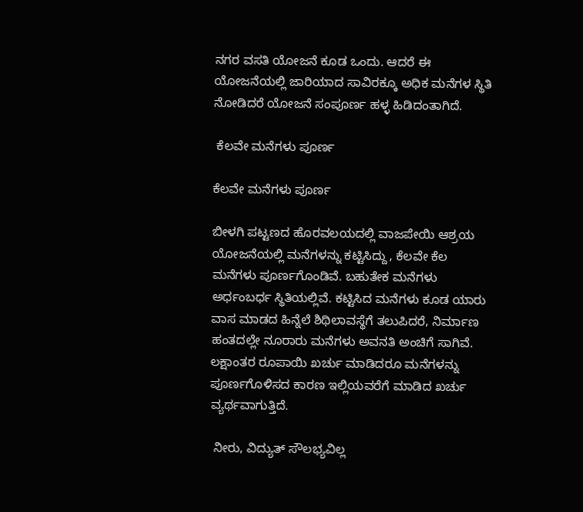ನಗರ ವಸತಿ ಯೋಜನೆ ಕೂಡ ಒಂದು. ಆದರೆ ಈ ಯೋಜನೆಯಲ್ಲಿ ಜಾರಿಯಾದ ಸಾವಿರಕ್ಕೂ ಅಧಿಕ‌ ಮನೆಗಳ ಸ್ಥಿತಿ ನೋಡಿದರೆ ಯೋಜನೆ ಸಂಪೂರ್ಣ ಹಳ್ಳ ಹಿಡಿದಂತಾಗಿದೆ.

 ಕೆಲವೇ ಮನೆಗಳು ಪೂರ್ಣ

ಕೆಲವೇ ಮನೆಗಳು ಪೂರ್ಣ

ಬೀಳಗಿ ಪಟ್ಟಣದ ಹೊರವಲಯದಲ್ಲಿ ವಾಜಪೇಯಿ ಆಶ್ರಯ ಯೋಜನೆಯಲ್ಲಿ ಮನೆಗಳನ್ನು ಕಟ್ಟಿಸಿದ್ದು, ಕೆಲವೇ ಕೆಲ ಮನೆಗಳು ಪೂರ್ಣಗೊಂಡಿವೆ. ಬಹುತೇಕ ಮನೆಗಳು ಅರ್ಧಂಬರ್ಧ ಸ್ಥಿತಿಯಲ್ಲಿವೆ. ಕಟ್ಟಿಸಿದ ಮನೆಗಳು ಕೂಡ ಯಾರು ವಾಸ ಮಾಡದ ಹಿನ್ನೆಲೆ ಶಿಥಿಲಾವಸ್ಥೆಗೆ ತಲುಪಿದರೆ, ನಿರ್ಮಾಣ ಹಂತದಲ್ಲೇ ನೂರಾರು ಮನೆಗಳು ಅವನತಿ ಅಂಚಿಗೆ ಸಾಗಿವೆ. ಲಕ್ಷಾಂತರ ರೂಪಾಯಿ ಖರ್ಚು ಮಾಡಿದರೂ ಮನೆಗಳನ್ನು ಪೂರ್ಣಗೊಳಿಸದ ಕಾರಣ ಇಲ್ಲಿಯವರೆಗೆ ಮಾಡಿದ ಖರ್ಚು ವ್ಯರ್ಥವಾಗುತ್ತಿದೆ.

 ನೀರು, ವಿದ್ಯುತ್‌ ಸೌಲಭ್ಯವಿಲ್ಲ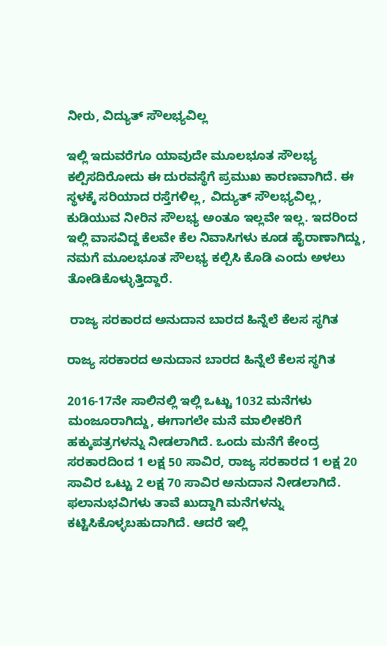ನೀರು, ವಿದ್ಯುತ್‌ ಸೌಲಭ್ಯವಿಲ್ಲ

ಇಲ್ಲಿ ಇದುವರೆಗೂ ಯಾವುದೇ ಮೂಲಭೂತ ಸೌಲಭ್ಯ ಕಲ್ಪಿಸದಿರೋದು ಈ ದುರವಸ್ಥೆಗೆ ಪ್ರಮುಖ ಕಾರಣವಾಗಿದೆ. ಈ ಸ್ಥಳಕ್ಕೆ ಸರಿಯಾದ ರಸ್ತೆಗಳಿಲ್ಲ, ವಿದ್ಯುತ್ ಸೌಲಭ್ಯವಿಲ್ಲ, ಕುಡಿಯುವ ನೀರಿನ ಸೌಲಭ್ಯ ಅಂತೂ ಇಲ್ಲವೇ ಇಲ್ಲ. ಇದರಿಂದ ಇಲ್ಲಿ ವಾಸವಿದ್ದ ಕೆಲವೇ ಕೆಲ ನಿವಾಸಿಗಳು ಕೂಡ ಹೈರಾಣಾಗಿದ್ದು, ನಮಗೆ ಮೂಲಭೂತ ಸೌಲಭ್ಯ ಕಲ್ಪಿಸಿ ಕೊಡಿ ಎಂದು ಅಳಲು ತೋಡಿಕೊಳ್ಳುತ್ತಿದ್ದಾರೆ.

 ರಾಜ್ಯ ಸರಕಾರದ ಅನುದಾನ ಬಾರದ ಹಿನ್ನೆಲೆ ಕೆಲಸ ಸ್ಥಗಿತ

ರಾಜ್ಯ ಸರಕಾರದ ಅನುದಾನ ಬಾರದ ಹಿನ್ನೆಲೆ ಕೆಲಸ ಸ್ಥಗಿತ

2016-17ನೇ ಸಾಲಿನಲ್ಲಿ ಇಲ್ಲಿ ಒಟ್ಟು 1032 ಮನೆಗಳು ಮಂಜೂರಾಗಿದ್ದು, ಈಗಾಗಲೇ ಮನೆ ಮಾಲೀಕರಿಗೆ ಹಕ್ಕುಪತ್ರಗಳನ್ನು ನೀಡಲಾಗಿದೆ. ಒಂದು ಮನೆಗೆ ಕೇಂದ್ರ ಸರಕಾರದಿಂದ 1 ಲಕ್ಷ 50 ಸಾವಿರ, ರಾಜ್ಯ ಸರಕಾರದ 1 ಲಕ್ಷ 20 ಸಾವಿರ ಒಟ್ಟು 2 ಲಕ್ಷ 70 ಸಾವಿರ ಅನುದಾನ ನೀಡಲಾಗಿದೆ. ಫಲಾನುಭವಿಗಳು ತಾವೆ ಖುದ್ದಾಗಿ ಮನೆಗಳನ್ನು ಕಟ್ಟಿಸಿಕೊಳ್ಳಬಹುದಾಗಿದೆ. ಆದರೆ ಇಲ್ಲಿ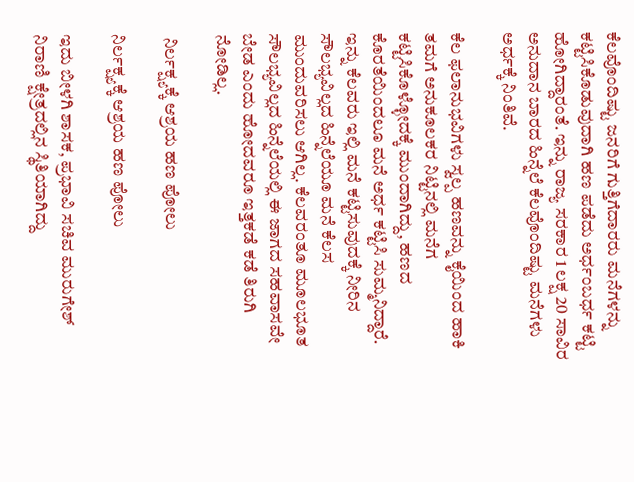ಕೆಲವೊಂದಿಷ್ಟು ಜನರಿಗೆ ಗುತ್ತಿಗೆದಾರರು ಮನೆಗಳನ್ನು ಕಟ್ಟಿಸಿಕೊಡುವುದಾಗಿ ಹಣ ಪಡೆದು ಅರ್ಧಂಬರ್ಧ ಕಟ್ಟಿ ಹೋಗಿದ್ದಾರಂತೆ. ಇನ್ನು ರಾಜ್ಯ ಸರಕಾರ 1 ಲಕ್ಷ 20 ಸಾವಿರ ಅನುದಾನ ಬಾರದ ಹಿನ್ನೆಲೆ ಕೆಲವೊಂದಿಷ್ಟು ಮನೆಗಳು ಅರ್ಧಕ್ಕೆ ನಿಂತಿವೆ.

ಕೆಲ ಫಲಾನುಭವಿಗಳು ಸ್ವಲ್ಪ ಹಣವನ್ನು ಕೈಯಿಂದ ಹಾಕಿ ತಮಗೆ ಅನುಕೂಲಕರ ನಿಟ್ಟಿನಲ್ಲಿ ಮನೆಗ ಕಟ್ಟಿಸಿಕೊಳ್ಳೋದಕ್ಕೆ ಮುಂದಾಗಿದ್ದು, ಹಣದ ಕೊರತೆಯಿಂದಲೂ ಮನೆ ಅರ್ಧ ಕಟ್ಟಿಸಿ ಸುಮ್ಮನಿದ್ದಾರೆ. ಇನ್ನು ಕೆಲವರು ಇಲ್ಲಿ ಮನೆ ಕಟ್ಟಿಸುವುದಕ್ಕೆ ನೀರಿನ ಸೌಲಭ್ಯವಿಲ್ಲದ ಹಿನ್ನೆಲೆಯೂ ಮನೆ ಕೆಲಸ ಮುಂದುವರಿಸಲು ಆಗಿಲ್ಲ. ಕೆಲವರಂತೂ ಮೂಲಭೂತ ಸೌಲಭ್ಯವಿಲ್ಲದ ಹಿನ್ನೆಲೆಯಲ್ಲಿ ಈ ಜಾಗದ ಸಹವಾಸವೇ ಬೇಡ ಎಂದು ಹೋದವರೂ ಇತ್ತಕಡೆ ಕಡೆ ತಿರುಗಿ ನೋಡಿಲ್ಲ.

 ನಿರ್ಲಕ್ಷ್ಯಕ್ಕೆ ಆಶ್ರಯ ಹಣ ಪೋಲು

ನಿರ್ಲಕ್ಷ್ಯಕ್ಕೆ ಆಶ್ರಯ ಹಣ ಪೋಲು

ಇದು ಬೀಳಗಿ ಶಾಸಕ, ಪ್ರಭಾವಿ ಸಚಿವ ಮುರುಗೇಶ್ ನಿರಾಣಿ ಕ್ಷೇತ್ರದಲ್ಲಿನ ಸ್ಥಿತಿಯಾಗಿದ್ದು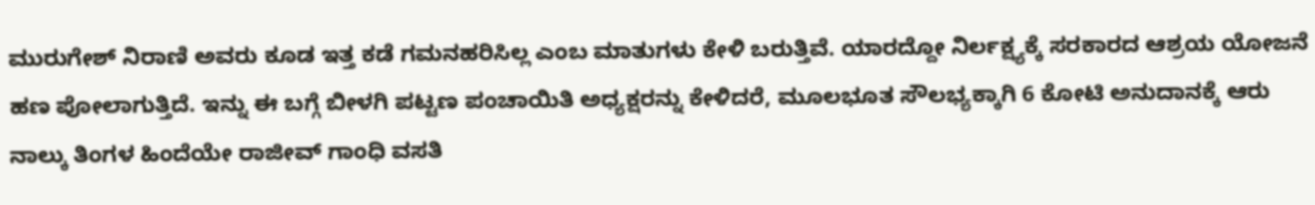ಮುರುಗೇಶ್ ನಿರಾಣಿ ಅವರು ಕೂಡ ಇತ್ತ ಕಡೆ ಗಮನಹರಿಸಿಲ್ಲ ಎಂಬ ಮಾತುಗಳು ಕೇಳಿ ಬರುತ್ತಿವೆ. ಯಾರದ್ದೋ ನಿರ್ಲಕ್ಷ್ಯಕ್ಕೆ ಸರಕಾರದ ಆಶ್ರಯ ಯೋಜನೆ ಹಣ ಪೋಲಾಗುತ್ತಿದೆ. ಇನ್ನು ಈ ಬಗ್ಗೆ ಬೀಳಗಿ ಪಟ್ಟಣ ಪಂಚಾಯಿತಿ ಅಧ್ಯಕ್ಷರನ್ನು ಕೇಳಿದರೆ, ಮೂಲಭೂತ ಸೌಲಭ್ಯಕ್ಕಾಗಿ 6 ಕೋಟಿ ಅನುದಾನಕ್ಕೆ ಆರು ನಾಲ್ಕು ತಿಂಗಳ ಹಿಂದೆಯೇ ರಾಜೀವ್ ಗಾಂಧಿ ವಸತಿ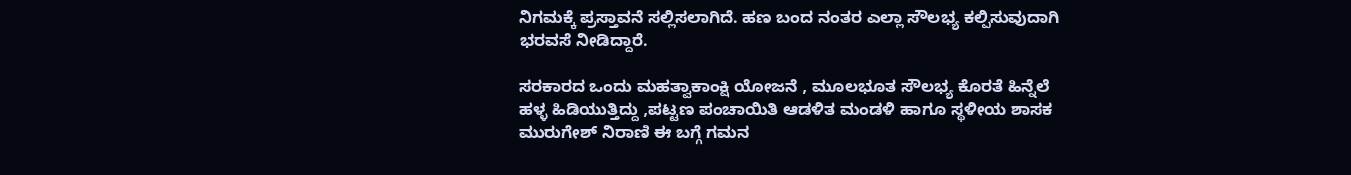ನಿಗಮಕ್ಕೆ ಪ್ರಸ್ತಾವನೆ ಸಲ್ಲಿಸಲಾಗಿದೆ. ಹಣ ಬಂದ ನಂತರ ಎಲ್ಲಾ ಸೌಲಭ್ಯ ಕಲ್ಪಿಸುವುದಾಗಿ ಭರವಸೆ ನೀಡಿದ್ದಾರೆ.

ಸರಕಾರದ ಒಂದು ಮಹತ್ವಾಕಾಂಕ್ಷಿ ಯೋಜನೆ , ಮೂಲಭೂತ ಸೌಲಭ್ಯ ಕೊರತೆ ಹಿನ್ನೆಲೆ ಹಳ್ಳ ಹಿಡಿಯುತ್ತಿದ್ದು ,ಪಟ್ಟಣ ಪಂಚಾಯಿತಿ ಆಡಳಿತ ಮಂಡಳಿ ಹಾಗೂ ಸ್ಥಳೀಯ ಶಾಸಕ ಮುರುಗೇಶ್‌ ನಿರಾಣಿ ಈ ಬಗ್ಗೆ ಗಮನ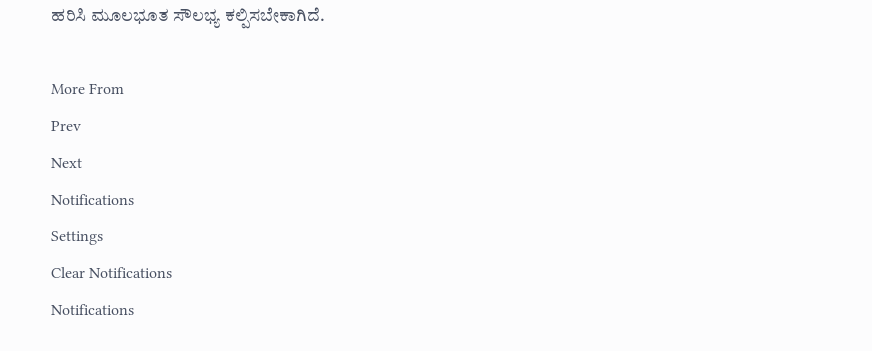ಹರಿಸಿ ಮೂಲಭೂತ ಸೌಲಭ್ಯ ಕಲ್ಪಿಸಬೇಕಾಗಿದೆ.

More From
Prev
Next
Notifications
Settings
Clear Notifications
Notifications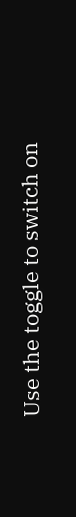Use the toggle to switch on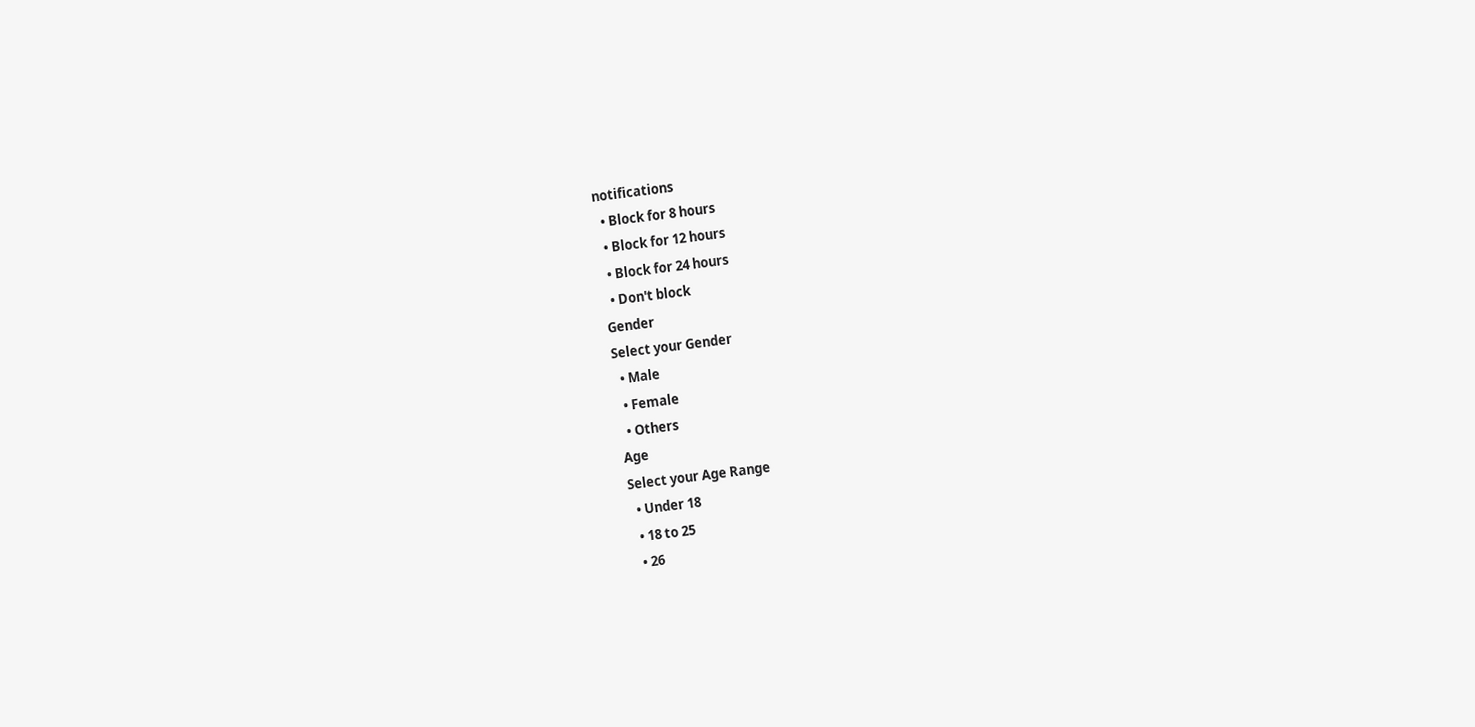notifications
  • Block for 8 hours
  • Block for 12 hours
  • Block for 24 hours
  • Don't block
Gender
Select your Gender
  • Male
  • Female
  • Others
Age
Select your Age Range
  • Under 18
  • 18 to 25
  • 26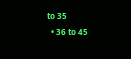to 35
  • 36 to 45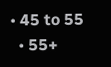• 45 to 55
  • 55+